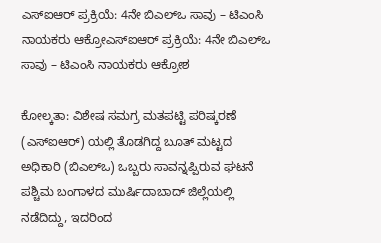ಎಸ್‌ಐಆರ್‌ ಪ್ರಕ್ರಿಯೆ: 4ನೇ ಬಿಎಲ್‌ಒ ಸಾವು – ಟಿಎಂಸಿ ನಾಯಕರು ಆಕ್ರೋಎಸ್‌ಐಆರ್‌ ಪ್ರಕ್ರಿಯೆ: 4ನೇ ಬಿಎಲ್‌ಒ ಸಾವು – ಟಿಎಂಸಿ ನಾಯಕರು ಆಕ್ರೋಶ

ಕೋಲ್ಕತಾ: ವಿಶೇಷ ಸಮಗ್ರ ಮತಪಟ್ಟಿ ಪರಿಷ್ಕರಣೆ (ಎಸ್‌ಐಆರ್‌) ಯಲ್ಲಿ ತೊಡಗಿದ್ದ ಬೂತ್‌ ಮಟ್ಟದ ಅಧಿಕಾರಿ (ಬಿಎಲ್‌ಒ) ಒಬ್ಬರು ಸಾವನ್ನಪ್ಪಿರುವ ಘಟನೆ ಪಶ್ಚಿಮ ಬಂಗಾಳದ ಮುರ್ಷಿದಾಬಾದ್‌ ಜಿಲ್ಲೆಯಲ್ಲಿ ನಡೆದಿದ್ದು, ಇದರಿಂದ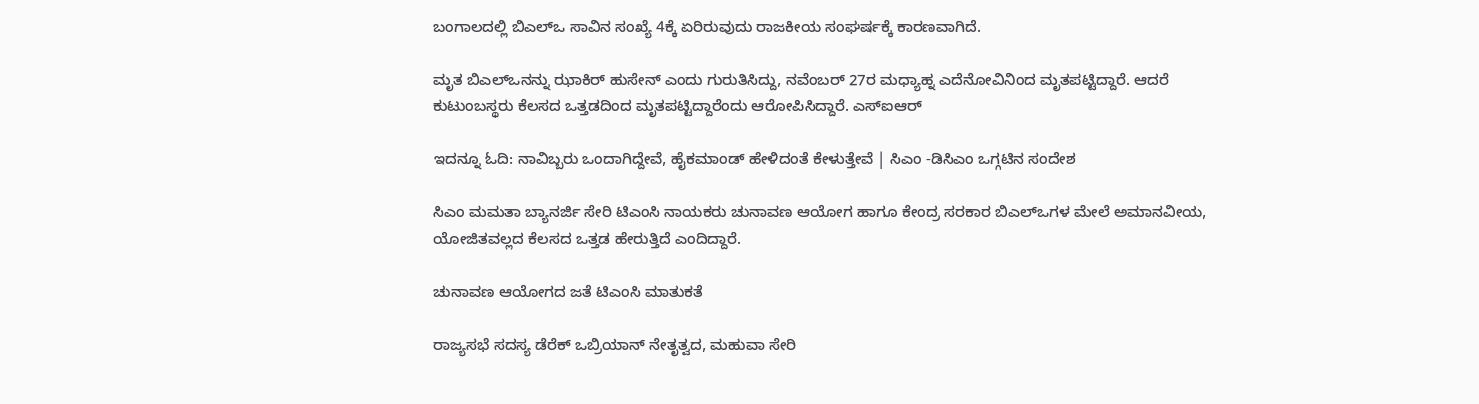ಬಂಗಾಲದಲ್ಲಿ ಬಿಎಲ್‌ಒ ಸಾವಿನ ಸಂಖ್ಯೆ 4ಕ್ಕೆ ಏರಿರುವುದು ರಾಜಕೀಯ ಸಂಘರ್ಷಕ್ಕೆ ಕಾರಣವಾಗಿದೆ.

ಮೃತ ಬಿಎಲ್‌ಒನನ್ನು ಝಾಕಿರ್‌ ಹುಸೇನ್‌ ಎಂದು ಗುರುತಿಸಿದ್ದು, ನವೆಂಬರ್‌ 27ರ ಮಧ್ಯಾಹ್ನ ಎದೆನೋವಿನಿಂದ ಮೃತಪಟ್ಟಿದ್ದಾರೆ. ಆದರೆ ಕುಟುಂಬಸ್ಥರು ಕೆಲಸದ ಒತ್ತಡದಿಂದ ಮೃತಪಟ್ಟಿದ್ದಾರೆಂದು ಆರೋಪಿಸಿದ್ದಾರೆ. ಎಸ್‌ಐಆರ್‌

ಇದನ್ನೂ ಓದಿ: ನಾವಿಬ್ಬರು ಒಂದಾಗಿದ್ದೇವೆ, ಹೈಕಮಾಂಡ್‌ ಹೇಳಿದಂತೆ ಕೇಳುತ್ತೇವೆ | ಸಿಎಂ -ಡಿಸಿಎಂ ಒಗ್ಗಟಿನ ಸಂದೇಶ

ಸಿಎಂ ಮಮತಾ ಬ್ಯಾನರ್ಜಿ ಸೇರಿ ಟಿಎಂಸಿ ನಾಯಕರು ಚುನಾವಣ ಆಯೋಗ ಹಾಗೂ ಕೇಂದ್ರ ಸರಕಾರ ಬಿಎಲ್‌ಒಗಳ ಮೇಲೆ ಅಮಾನವೀಯ, ಯೋಜಿತವಲ್ಲದ ಕೆಲಸದ ಒತ್ತಡ ಹೇರುತ್ತಿದೆ ಎಂದಿದ್ದಾರೆ.

ಚುನಾವಣ ಆಯೋಗದ ಜತೆ ಟಿಎಂಸಿ ಮಾತುಕತೆ

ರಾಜ್ಯಸಭೆ ಸದಸ್ಯ ಡೆರೆಕ್‌ ಒಬ್ರಿಯಾನ್‌ ನೇತೃತ್ವದ, ಮಹುವಾ ಸೇರಿ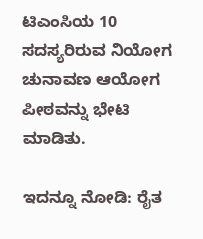ಟಿಎಂಸಿಯ 10 ಸದಸ್ಯರಿರುವ ನಿಯೋಗ ಚುನಾವಣ ಆಯೋಗ ಪೀಠವನ್ನು ಭೇಟಿ ಮಾಡಿತು.

ಇದನ್ನೂ ನೋಡಿ: ರೈತ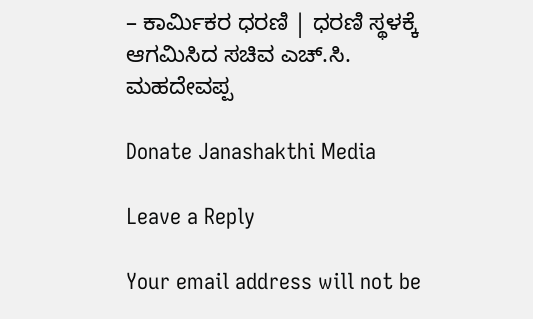– ಕಾರ್ಮಿಕರ ಧರಣಿ | ಧರಣಿ ಸ್ಥಳಕ್ಕೆ ಆಗಮಿಸಿದ ಸಚಿವ ಎಚ್‌.ಸಿ. ಮಹದೇವಪ್ಪ

Donate Janashakthi Media

Leave a Reply

Your email address will not be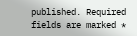published. Required fields are marked *